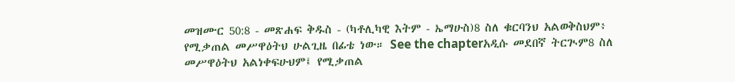መዝሙር 50:8 - መጽሐፍ ቅዱስ - (ካቶሊካዊ እትም - ኤማሁስ)8 ስለ ቁርባንህ አልወቅስህም፥ የሚቃጠል መሥዋዕትህ ሁልጊዜ በፊቴ ነው። See the chapterአዲሱ መደበኛ ትርጒም8 ስለ መሥዋዕትህ አልነቀፍሁህም፤ የሚቃጠል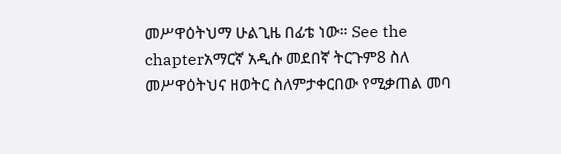መሥዋዕትህማ ሁልጊዜ በፊቴ ነው። See the chapterአማርኛ አዲሱ መደበኛ ትርጉም8 ስለ መሥዋዕትህና ዘወትር ስለምታቀርበው የሚቃጠል መባ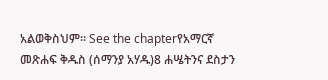አልወቅስህም። See the chapterየአማርኛ መጽሐፍ ቅዱስ (ሰማንያ አሃዱ)8 ሐሤትንና ደስታን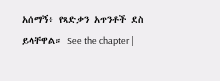አሰማኝ፥ የጻድቃን አጥንቶች ደስ ይላቸዋል። See the chapter |